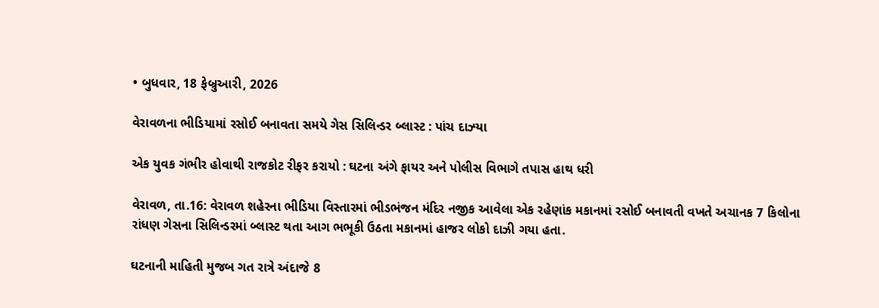• બુધવાર, 18 ફેબ્રુઆરી, 2026

વેરાવળના ભીડિયામાં રસોઈ બનાવતા સમયે ગેસ સિલિન્ડર બ્લાસ્ટ : પાંચ દાઝ્યા

એક યુવક ગંભીર હોવાથી રાજકોટ રીફર કરાયો : ઘટના અંગે ફાયર અને પોલીસ વિભાગે તપાસ હાથ ધરી

વેરાવળ, તા.16: વેરાવળ શહેરના ભીડિયા વિસ્તારમાં ભીડભંજન મંદિર નજીક આવેલા એક રહેણાંક મકાનમાં રસોઈ બનાવતી વખતે અચાનક 7 કિલોના રાંધણ ગેસના સિલિન્ડરમાં બ્લાસ્ટ થતા આગ ભભૂકી ઉઠતા મકાનમાં હાજર લોકો દાઝી ગયા હતા.

ઘટનાની માહિતી મુજબ ગત રાત્રે અંદાજે 8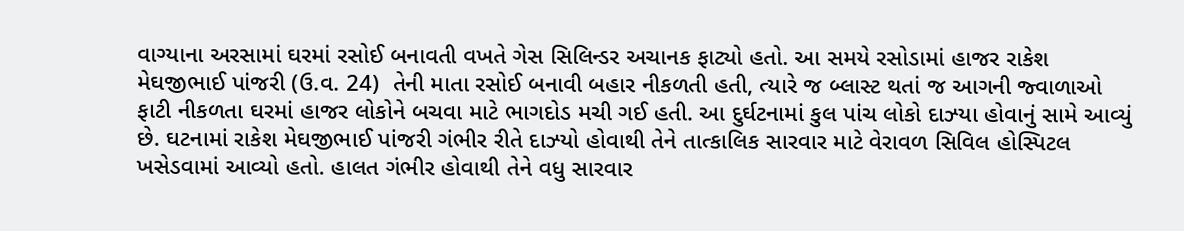વાગ્યાના અરસામાં ઘરમાં રસોઈ બનાવતી વખતે ગેસ સિલિન્ડર અચાનક ફાટ્યો હતો. આ સમયે રસોડામાં હાજર રાકેશ મેઘજીભાઈ પાંજરી (ઉ.વ. 24)  તેની માતા રસોઈ બનાવી બહાર નીકળતી હતી, ત્યારે જ બ્લાસ્ટ થતાં જ આગની જ્વાળાઓ ફાટી નીકળતા ઘરમાં હાજર લોકોને બચવા માટે ભાગદોડ મચી ગઈ હતી. આ દુર્ઘટનામાં કુલ પાંચ લોકો દાઝ્યા હોવાનું સામે આવ્યું છે. ઘટનામાં રાકેશ મેઘજીભાઈ પાંજરી ગંભીર રીતે દાઝ્યો હોવાથી તેને તાત્કાલિક સારવાર માટે વેરાવળ સિવિલ હોસ્પિટલ ખસેડવામાં આવ્યો હતો. હાલત ગંભીર હોવાથી તેને વધુ સારવાર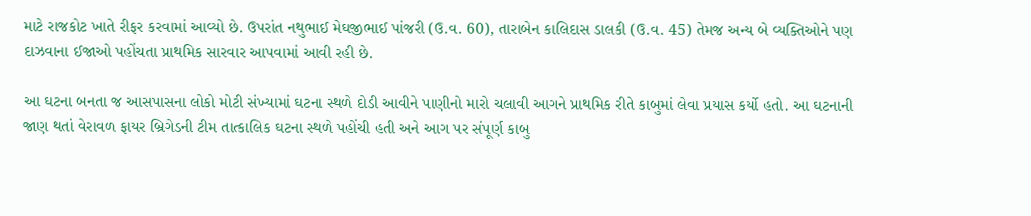માટે રાજકોટ ખાતે રીફર કરવામાં આવ્યો છે. ઉપરાંત નથુભાઈ મેઘજીભાઈ પાંજરી (ઉ.વ. 60), તારાબેન કાલિદાસ ડાલકી (ઉ.વ. 45) તેમજ અન્ય બે વ્યક્તિઓને પણ દાઝવાના ઈજાઓ પહોંચતા પ્રાથમિક સારવાર આપવામાં આવી રહી છે.

આ ઘટના બનતા જ આસપાસના લોકો મોટી સંખ્યામાં ઘટના સ્થળે દોડી આવીને પાણીનો મારો ચલાવી આગને પ્રાથમિક રીતે કાબુમાં લેવા પ્રયાસ કર્યો હતો. આ ઘટનાની જાણ થતાં વેરાવળ ફાયર બ્રિગેડની ટીમ તાત્કાલિક ઘટના સ્થળે પહોંચી હતી અને આગ પર સંપૂર્ણ કાબુ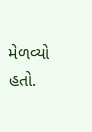મેળવ્યો હતો.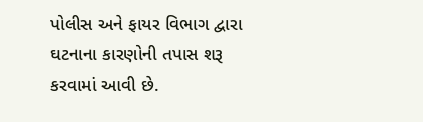પોલીસ અને ફાયર વિભાગ દ્વારા ઘટનાના કારણોની તપાસ શરૂ કરવામાં આવી છે.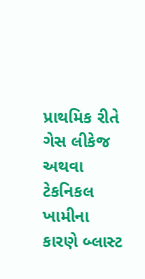પ્રાથમિક રીતે ગેસ લીકેજ અથવા ટેકનિકલ ખામીના કારણે બ્લાસ્ટ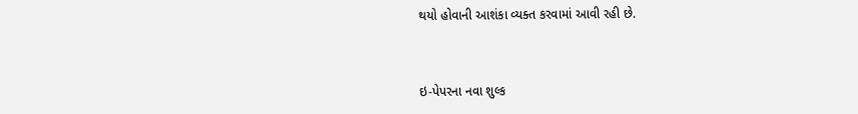થયો હોવાની આશંકા વ્યક્ત કરવામાં આવી રહી છે.



ઇ-પેપરના નવા શુલ્ક